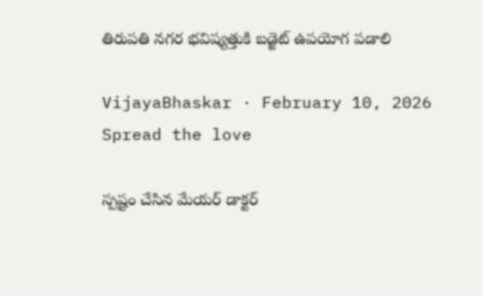తిరుప‌తి న‌గ‌ర భ‌విష్య‌త్తుకి బ‌డ్జెట్ ఉప‌యోగ ప‌డాలి

VijayaBhaskar · February 10, 2026
Spread the love

స్ప‌ష్టం చేసిన మేయ‌ర్ డాక్ట‌ర్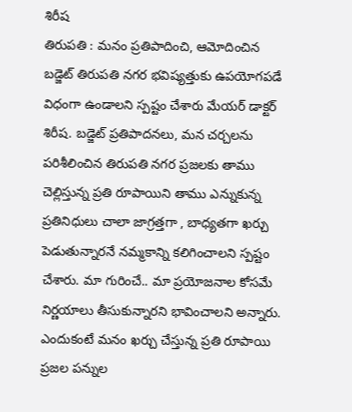శిరీష‌
తిరుప‌తి : మ‌నం ప్ర‌తిపాదించి, ఆమోదించిన బ‌డ్జెట్ తిరుప‌తి న‌గ‌ర భ‌విష్య‌త్తుకు ఉప‌యోగ‌ప‌డే విధంగా ఉండాల‌ని స్ప‌ష్టం చేశారు మేయ‌ర్ డాక్ట‌ర్ శిరీష‌. బడ్జెట్ ప్రతిపాదనలు, మన చర్చలను పరిశీలించిన తిరుపతి నగర ప్రజలకు తాము చెల్లిస్తున్న ప్రతి రూపాయిని తాము ఎన్నుకున్న ప్రతినిధులు చాలా జాగ్రత్తగా , బాధ్యతగా ఖర్చు పెడుతున్నారనే న‌మ్మ‌కాన్ని క‌లిగించాల‌ని స్ప‌ష్టం చేశారు. మా గురించే.. మా ప్రయోజనాల కోసమే నిర్ణయాలు తీసుకున్నారని భావించాలని అన్నారు. ఎందుకంటే మనం ఖర్చు చేస్తున్న ప్రతి రూపాయి ప్రజల పన్నుల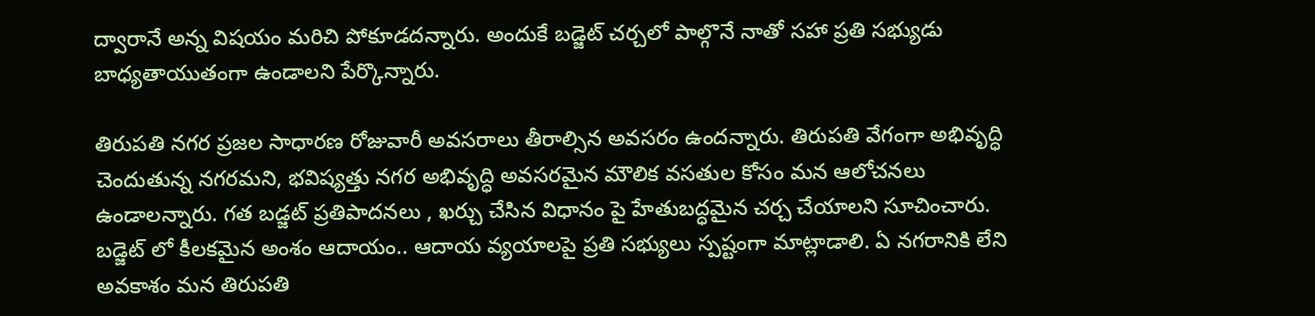ద్వారానే అన్న విషయం మరిచి పోకూడదన్నారు. అందుకే బడ్జెట్ చర్చలో పాల్గొనే నాతో సహా ప్రతి సభ్యుడు బాధ్యతాయుతంగా ఉండాల‌ని పేర్కొన్నారు.

తిరుపతి నగర ప్రజల సాధారణ రోజువారీ అవసరాలు తీరాల్సిన అవ‌స‌రం ఉంద‌న్నారు. తిరుపతి వేగంగా అభివృద్ధి చెందుతున్న నగరమ‌ని, భవిష్యత్తు నగర అభివృద్ధి అవసరమైన మౌలిక వసతుల కోసం మన ఆలోచనలు ఉండాలన్నారు. గత బడ్జట్ ప్రతిపాదనలు , ఖర్చు చేసిన విధానం పై హేతుబద్ధమైన చర్చ చేయాల‌ని సూచించారు. బడ్జెట్ లో కీలకమైన అంశం ఆదాయం.. ఆదాయ వ్యయాలపై ప్రతి సభ్యులు స్పష్టంగా మాట్లాడాలి. ఏ నగరానికి లేని అవకాశం మన తిరుపతి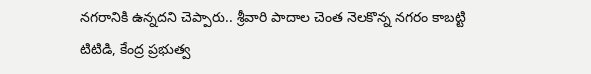నగరానికి ఉన్నదని చెప్పారు.. శ్రీవారి పాదాల చెంత నెలకొన్న నగరం కాబట్టి టిటిడి, కేంద్ర ప్రభుత్వ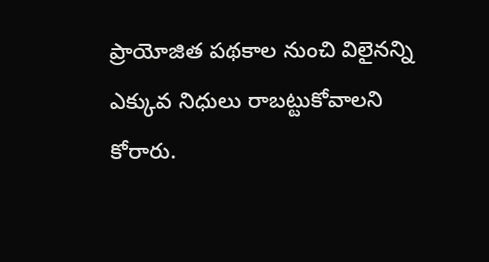ప్రాయోజిత పథకాల నుంచి విలైనన్ని ఎక్కువ నిధులు రాబట్టుకోవాలని కోరారు.